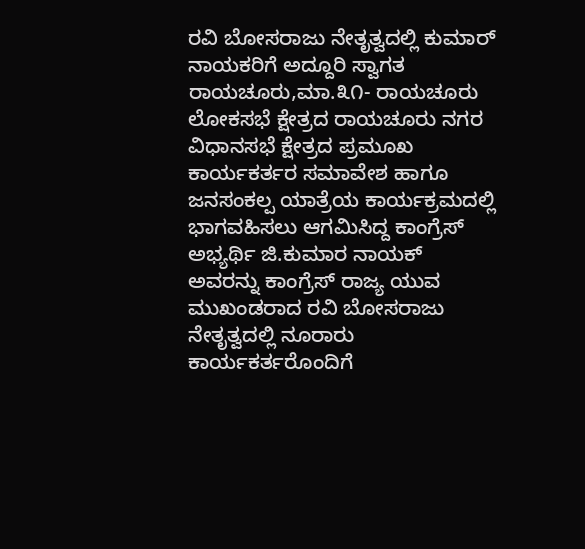ರವಿ ಬೋಸರಾಜು ನೇತೃತ್ವದಲ್ಲಿ ಕುಮಾರ್ ನಾಯಕರಿಗೆ ಅದ್ದೂರಿ ಸ್ವಾಗತ
ರಾಯಚೂರು,ಮಾ.೩೧- ರಾಯಚೂರು ಲೋಕಸಭೆ ಕ್ಷೇತ್ರದ ರಾಯಚೂರು ನಗರ ವಿಧಾನಸಭೆ ಕ್ಷೇತ್ರದ ಪ್ರಮೂಖ ಕಾರ್ಯಕರ್ತರ ಸಮಾವೇಶ ಹಾಗೂ ಜನಸಂಕಲ್ಪ ಯಾತ್ರೆಯ ಕಾರ್ಯಕ್ರಮದಲ್ಲಿ ಭಾಗವಹಿಸಲು ಆಗಮಿಸಿದ್ದ ಕಾಂಗ್ರೆಸ್ ಅಭ್ಯರ್ಥಿ ಜಿ.ಕುಮಾರ ನಾಯಕ್ ಅವರನ್ನು ಕಾಂಗ್ರೆಸ್ ರಾಜ್ಯ ಯುವ ಮುಖಂಡರಾದ ರವಿ ಬೋಸರಾಜು ನೇತೃತ್ವದಲ್ಲಿ ನೂರಾರು ಕಾರ್ಯಕರ್ತರೊಂದಿಗೆ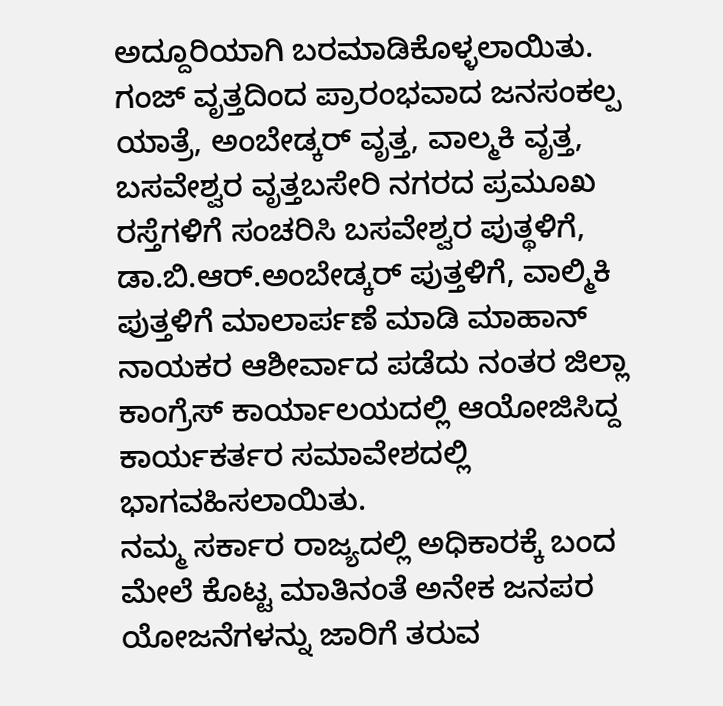ಅದ್ದೂರಿಯಾಗಿ ಬರಮಾಡಿಕೊಳ್ಳಲಾಯಿತು.
ಗಂಜ್ ವೃತ್ತದಿಂದ ಪ್ರಾರಂಭವಾದ ಜನಸಂಕಲ್ಪ ಯಾತ್ರೆ, ಅಂಬೇಡ್ಕರ್ ವೃತ್ತ, ವಾಲ್ಮಕಿ ವೃತ್ತ, ಬಸವೇಶ್ವರ ವೃತ್ತಬಸೇರಿ ನಗರದ ಪ್ರಮೂಖ ರಸ್ತೆಗಳಿಗೆ ಸಂಚರಿಸಿ ಬಸವೇಶ್ವರ ಪುತ್ಥಳಿಗೆ, ಡಾ.ಬಿ.ಆರ್.ಅಂಬೇಡ್ಕರ್ ಪುತ್ತಳಿಗೆ, ವಾಲ್ಮಿಕಿ ಪುತ್ತಳಿಗೆ ಮಾಲಾರ್ಪಣೆ ಮಾಡಿ ಮಾಹಾನ್ ನಾಯಕರ ಆಶೀರ್ವಾದ ಪಡೆದು ನಂತರ ಜಿಲ್ಲಾ ಕಾಂಗ್ರೆಸ್ ಕಾರ್ಯಾಲಯದಲ್ಲಿ ಆಯೋಜಿಸಿದ್ದ ಕಾರ್ಯಕರ್ತರ ಸಮಾವೇಶದಲ್ಲಿ ಭಾಗವಹಿಸಲಾಯಿತು.
ನಮ್ಮ ಸರ್ಕಾರ ರಾಜ್ಯದಲ್ಲಿ ಅಧಿಕಾರಕ್ಕೆ ಬಂದ ಮೇಲೆ ಕೊಟ್ಟ ಮಾತಿನಂತೆ ಅನೇಕ ಜನಪರ ಯೋಜನೆಗಳನ್ನು ಜಾರಿಗೆ ತರುವ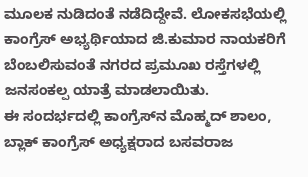ಮೂಲಕ ನುಡಿದಂತೆ ನಡೆದಿದ್ದೇವೆ. ಲೋಕಸಭೆಯಲ್ಲಿ ಕಾಂಗ್ರೆಸ್ ಅಭ್ಯರ್ಥಿಯಾದ ಜಿ.ಕುಮಾರ ನಾಯಕರಿಗೆ ಬೆಂಬಲಿಸುವಂತೆ ನಗರದ ಪ್ರಮೂಖ ರಸ್ತೆಗಳಲ್ಲಿ ಜನಸಂಕಲ್ಪ ಯಾತ್ರೆ ಮಾಡಲಾಯಿತು.
ಈ ಸಂದರ್ಭದಲ್ಲಿ ಕಾಂಗ್ರೆಸ್‌ನ ಮೊಹ್ಮದ್ ಶಾಲಂ, ಬ್ಲಾಕ್ ಕಾಂಗ್ರೆಸ್ ಅಧ್ಯಕ್ಷರಾದ ಬಸವರಾಜ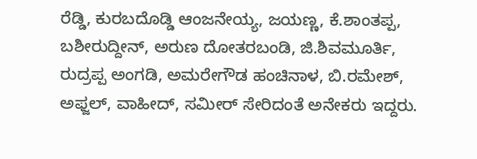ರೆಡ್ಡಿ, ಕುರಬದೊಡ್ಡಿ ಆಂಜನೇಯ್ಯ, ಜಯಣ್ಣ, ಕೆ.ಶಾಂತಪ್ಪ, ಬಶೀರುದ್ದೀನ್, ಅರುಣ ದೋತರಬಂಡಿ, ಜಿ.ಶಿವಮೂರ್ತಿ, ರುದ್ರಪ್ಪ ಅಂಗಡಿ, ಅಮರೇಗೌಡ ಹಂಚಿನಾಳ, ಬಿ.ರಮೇಶ್, ಅಫ್ಜಲ್, ವಾಹೀದ್, ಸಮೀರ್ ಸೇರಿದಂತೆ ಅನೇಕರು ಇದ್ದರು.